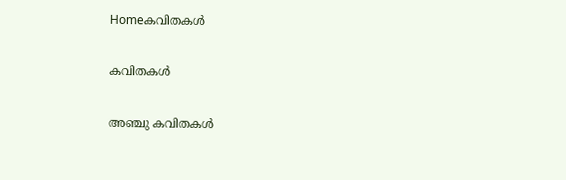Homeകവിതകൾ

കവിതകൾ

അഞ്ചു കവിതകൾ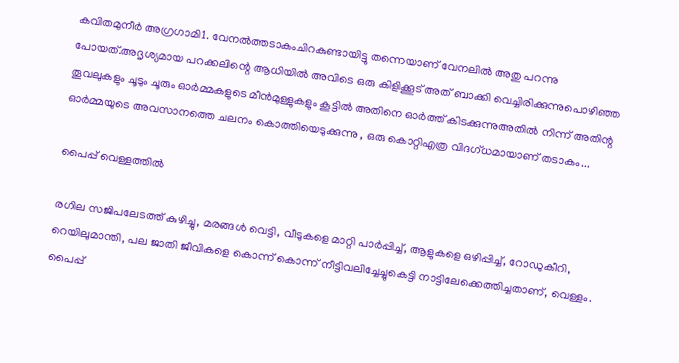കവിതമുനീർ അഗ്രഗാമി1. വേനൽത്തടാകംചിറകുണ്ടായിട്ടു തന്നെയാണ് വേനലിൽ അതു പറന്നു പോയത്.അദൃശ്യമായ പറക്കലിന്റെ ആധിയിൽ അവിടെ ഒരു കിളിക്കൂട് അത് ബാക്കി വെച്ചിരിക്കുന്നുപൊഴിഞ്ഞ തൂവലുകളും ചൂടും ചൂരും ഓർമ്മകളുടെ മീൻമുള്ളുകളും കൂട്ടിൽ അതിനെ ഓർത്ത് കിടക്കുന്നുഅതിൽ നിന്ന് അതിന്റ ഓർമ്മയുടെ അവസാനത്തെ ചലനം കൊത്തിയെടുക്കുന്നു , ഒരു കൊറ്റിഎത്ര വിദഗ്ധമായാണ് തടാകം...

പൈപ്പ് വെള്ളത്തിൽ

രഗില സജിപലേടത്ത് കുഴിച്ചു, മരങ്ങൾ വെട്ടി, വീടുകളെ മാറ്റി പാർപ്പിച്ച്, ആളുകളെ ഒഴിപ്പിച്ച്, റോഡുകീറി, റെയിലുമാന്തി, പല ജാതി ജീവികളെ കൊന്ന് കൊന്ന് നീട്ടിവലിച്ചേച്ചുകെട്ടി നാട്ടിലേക്കെത്തിച്ചതാണ്, വെള്ളം. പൈപ്പ്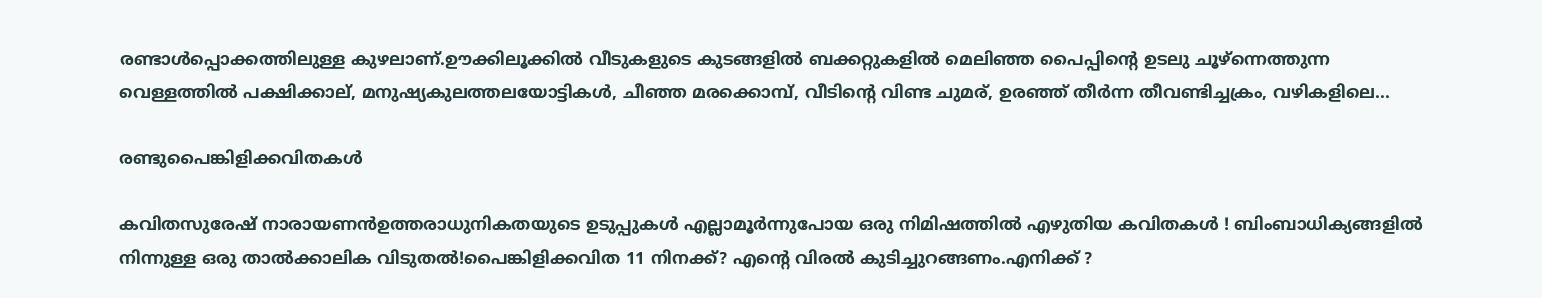രണ്ടാൾപ്പൊക്കത്തിലുള്ള കുഴലാണ്.ഊക്കിലൂക്കിൽ വീടുകളുടെ കുടങ്ങളിൽ ബക്കറ്റുകളിൽ മെലിഞ്ഞ പൈപ്പിന്റെ ഉടലു ചൂഴ്ന്നെത്തുന്ന വെള്ളത്തിൽ പക്ഷിക്കാല്, മനുഷ്യകുലത്തലയോട്ടികൾ, ചീഞ്ഞ മരക്കൊമ്പ്, വീടിന്റെ വിണ്ട ചുമര്, ഉരഞ്ഞ് തീർന്ന തീവണ്ടിച്ചക്രം, വഴികളിലെ...

രണ്ടുപൈങ്കിളിക്കവിതകൾ

കവിതസുരേഷ് നാരായണൻഉത്തരാധുനികതയുടെ ഉടുപ്പുകൾ എല്ലാമൂർന്നുപോയ ഒരു നിമിഷത്തിൽ എഴുതിയ കവിതകൾ ! ബിംബാധിക്യങ്ങളിൽ നിന്നുള്ള ഒരു താൽക്കാലിക വിടുതൽ!പൈങ്കിളിക്കവിത 11 നിനക്ക്? എന്റെ വിരൽ കുടിച്ചുറങ്ങണം.എനിക്ക് ?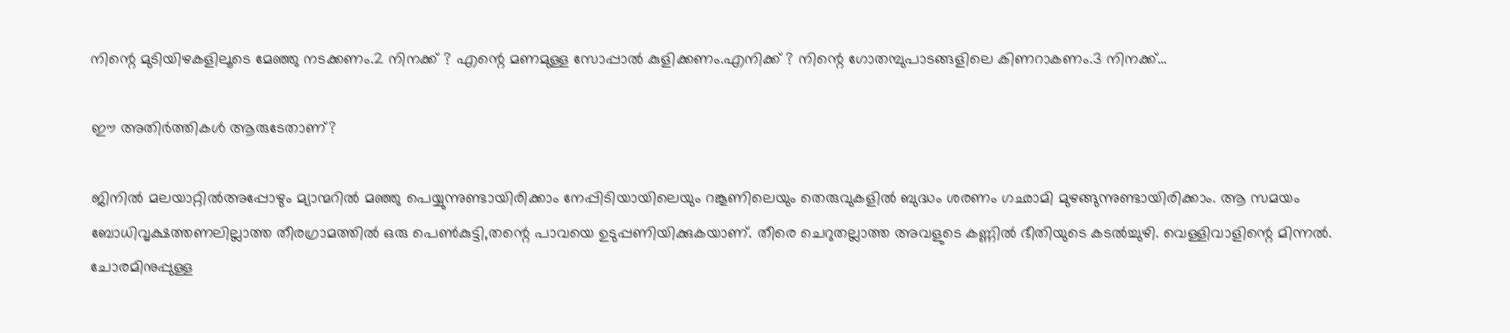നിന്റെ മുടിയിഴകളിലൂടെ മേഞ്ഞു നടക്കണം.2 നിനക്ക് ? എന്റെ മണമുള്ള സോപ്പാൽ കുളിക്കണം.എനിക്ക് ? നിന്റെ ഗോതമ്പുപാടങ്ങളിലെ കിണറാകണം.3 നിനക്ക്...

ഈ അതിർത്തികൾ ആരുടേതാണ്?

ജിനിൽ മലയാറ്റിൽഅപ്പോഴും മ്യാന്മറിൽ മഞ്ഞു പെയ്യുന്നുണ്ടായിരിക്കാം നേപ്പിടിയായിലെയും റങ്കൂണിലെയും തെരുവുകളിൽ ബുദ്ധം ശരണം ഗഛാമി മുഴങ്ങുന്നുണ്ടായിരിക്കാം. ആ സമയം ബോധിവൃക്ഷത്തണലില്ലാത്ത തീരഗ്രാമത്തിൽ ഒരു പെൺകുട്ടി,തന്റെ പാവയെ ഉടുപ്പണിയിക്കുകയാണ്. തീരെ ചെറുതല്ലാത്ത അവളുടെ കണ്ണിൽ ഭീതിയുടെ കടൽച്ചുഴി. വെള്ളിവാളിന്റെ മിന്നൽ. ചോരമിനുപ്പുള്ള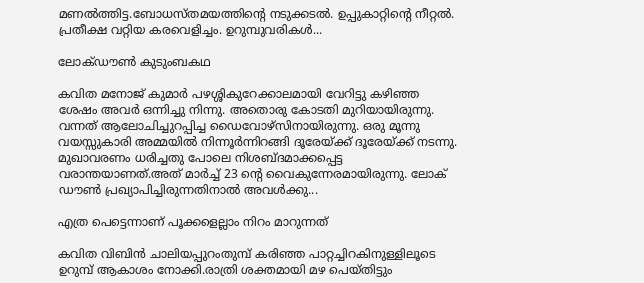മണൽത്തിട്ട.ബോധസ്തമയത്തിന്റെ നടുക്കടൽ. ഉപ്പുകാറ്റിന്റെ നീറ്റൽ. പ്രതീക്ഷ വറ്റിയ കരവെളിച്ചം. ഉറുമ്പുവരികൾ...

ലോക്ഡൗൺ കുടുംബകഥ

കവിത മനോജ് കുമാർ പഴശ്ശികുറേക്കാലമായി വേറിട്ടു കഴിഞ്ഞ ശേഷം അവർ ഒന്നിച്ചു നിന്നു. അതൊരു കോടതി മുറിയായിരുന്നു. വന്നത് ആലോചിച്ചുറപ്പിച്ച ഡൈവോഴ്സിനായിരുന്നു. ഒരു മൂന്നു വയസ്സുകാരി അമ്മയിൽ നിന്നൂർന്നിറങ്ങി ദൂരേയ്ക്ക് ദൂരേയ്ക്ക് നടന്നു. മുഖാവരണം ധരിച്ചതു പോലെ നിശബ്ദമാക്കപ്പെട്ട വരാന്തയാണത്.അത് മാർച്ച് 23 ന്റെ വൈകുന്നേരമായിരുന്നു. ലോക് ഡൗൺ പ്രഖ്യാപിച്ചിരുന്നതിനാൽ അവൾക്കു...

എത്ര പെട്ടെന്നാണ് പൂക്കളെല്ലാം നിറം മാറുന്നത്

കവിത വിബിൻ ചാലിയപ്പുറംതുമ്പ് കരിഞ്ഞ പാറ്റച്ചിറകിനുള്ളിലൂടെ ഉറുമ്പ് ആകാശം നോക്കി.രാത്രി ശക്തമായി മഴ പെയ്തിട്ടും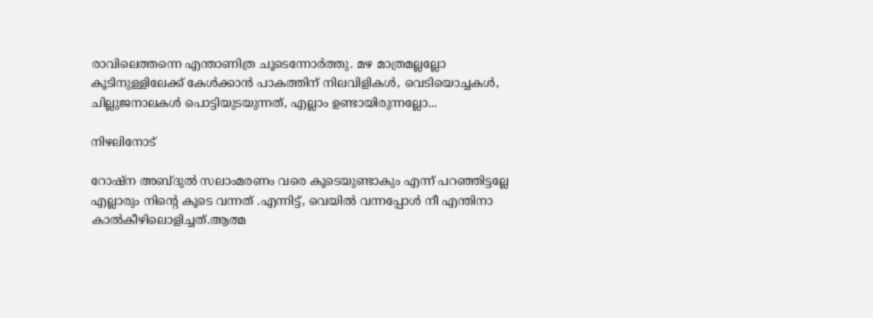രാവിലെത്തന്നെ എന്താണിത്ര ചൂടെന്നോർത്തു. മഴ മാത്രമല്ലല്ലോ കൂടിനുള്ളിലേക്ക് കേൾക്കാൻ പാകത്തിന് നിലവിളികൾ, വെടിയൊച്ചകൾ, ചില്ലുജനാലകൾ പൊട്ടിയുടയുന്നത്, എല്ലാം ഉണ്ടായിരുന്നല്ലോ...

നിഴലിനോട്

റോഷ്‌ന അബ്ദുൽ സലാംമരണം വരെ കൂടെയുണ്ടാകും എന്ന് പറഞ്ഞിട്ടല്ലേ എല്ലാരും നിന്റെ കൂടെ വന്നത് .എന്നിട്ട്, വെയിൽ വന്നപ്പോൾ നീ എന്തിനാ കാൽകീഴിലൊളിച്ചത്.ആത്മ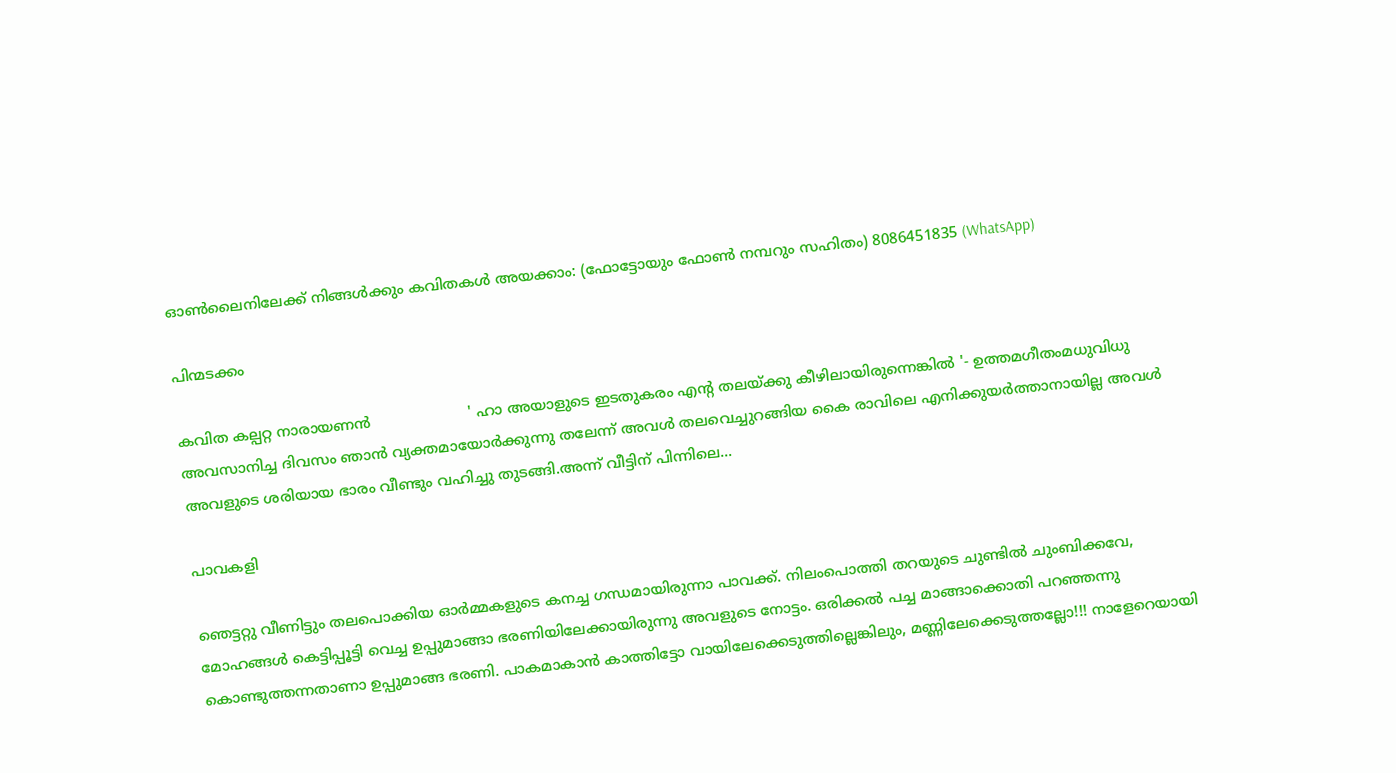ഓൺലൈനിലേക്ക് നിങ്ങൾക്കും കവിതകൾ അയക്കാം: (ഫോട്ടോയും ഫോണ്‍ നമ്പറും സഹിതം) 8086451835 (WhatsApp)

പിന്മടക്കം

കവിത കല്പറ്റ നാരായണൻ                     ' ഹാ അയാളുടെ ഇടതുകരം എന്റ തലയ്ക്കു കീഴിലായിരുന്നെങ്കിൽ '- ഉത്തമഗീതംമധുവിധു അവസാനിച്ച ദിവസം ഞാൻ വ്യക്തമായോർക്കുന്നു തലേന്ന് അവൾ തലവെച്ചുറങ്ങിയ കൈ രാവിലെ എനിക്കുയർത്താനായില്ല അവൾ അവളുടെ ശരിയായ ഭാരം വീണ്ടും വഹിച്ചു തുടങ്ങി.അന്ന് വീട്ടിന് പിന്നിലെ...

പാവകളി

ഞെട്ടറ്റു വീണിട്ടും തലപൊക്കിയ ഓർമ്മകളുടെ കനച്ച ഗന്ധമായിരുന്നാ പാവക്ക്. നിലംപൊത്തി തറയുടെ ചുണ്ടിൽ ചുംബിക്കവേ, മോഹങ്ങൾ കെട്ടിപ്പൂട്ടി വെച്ച ഉപ്പുമാങ്ങാ ഭരണിയിലേക്കായിരുന്നു അവളുടെ നോട്ടം. ഒരിക്കൽ പച്ച മാങ്ങാക്കൊതി പറഞ്ഞന്നു കൊണ്ടുത്തന്നതാണാ ഉപ്പുമാങ്ങ ഭരണി. പാകമാകാൻ കാത്തിട്ടോ വായിലേക്കെടുത്തില്ലെങ്കിലും, മണ്ണിലേക്കെടുത്തല്ലോ!!! നാളേറെയായി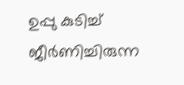ഉപ്പു കുടിച്ച് ജീർണിച്ചിരുന്ന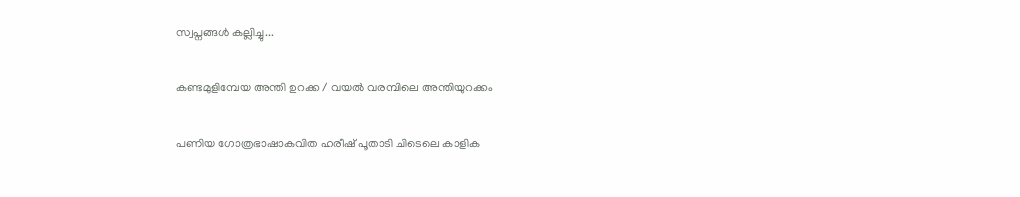സ്വപ്നങ്ങൾ കല്ലിച്ചു...

കണ്ടമുളിമ്പേയ അന്തി ഉറക്ക / വയൽ വരമ്പിലെ അന്തിയുറക്കം

പണിയ ഗോത്രഭാഷാകവിത ഹരീഷ് പൂതാടി ചിടെലെ കാളിക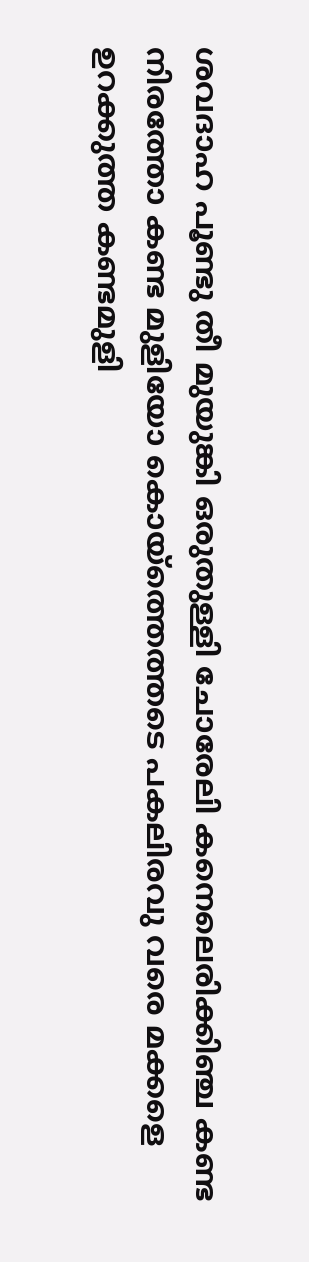ശവദാഹ പൂണ്ടു തീ മുയുങ്കി ഒരുതുള്ളി ചോരേലി കനെലെരിക്കിഞ്ച കണ്ട നിരത്തോ കണ്ട മുളിയോ കൊയ്ത്തെത്തടെ പകലിരവു വരെ മക്കളെ ഉറക്കുത്ത കണ്ടമുളി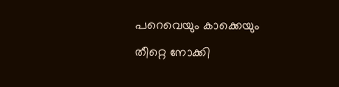പറെവെയും കാക്കെയും തീറ്റെ നോക്കി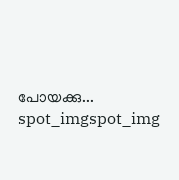പോയക്കു...
spot_imgspot_img